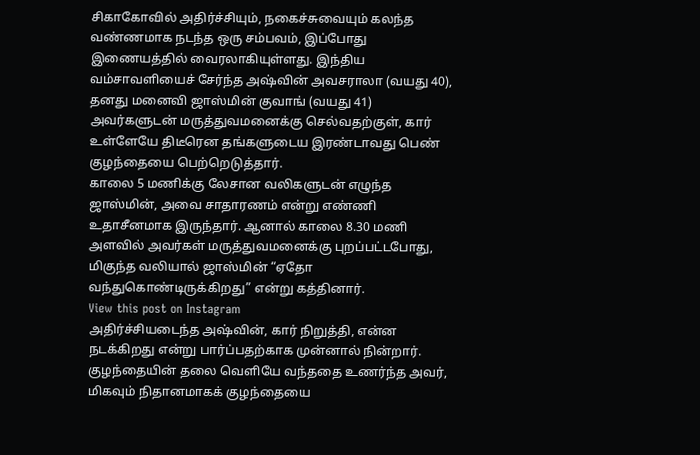சிகாகோவில் அதிர்ச்சியும், நகைச்சுவையும் கலந்த வண்ணமாக நடந்த ஒரு சம்பவம், இப்போது இணையத்தில் வைரலாகியுள்ளது. இந்திய வம்சாவளியைச் சேர்ந்த அஷ்வின் அவசராலா (வயது 40), தனது மனைவி ஜாஸ்மின் குவாங் (வயது 41) அவர்களுடன் மருத்துவமனைக்கு செல்வதற்குள், கார் உள்ளேயே திடீரென தங்களுடைய இரண்டாவது பெண் குழந்தையை பெற்றெடுத்தார்.
காலை 5 மணிக்கு லேசான வலிகளுடன் எழுந்த ஜாஸ்மின், அவை சாதாரணம் என்று எண்ணி உதாசீனமாக இருந்தார். ஆனால் காலை 8.30 மணி அளவில் அவர்கள் மருத்துவமனைக்கு புறப்பட்டபோது, மிகுந்த வலியால் ஜாஸ்மின் “ஏதோ வந்துகொண்டிருக்கிறது” என்று கத்தினார்.
View this post on Instagram
அதிர்ச்சியடைந்த அஷ்வின், கார் நிறுத்தி, என்ன நடக்கிறது என்று பார்ப்பதற்காக முன்னால் நின்றார். குழந்தையின் தலை வெளியே வந்ததை உணர்ந்த அவர், மிகவும் நிதானமாகக் குழந்தையை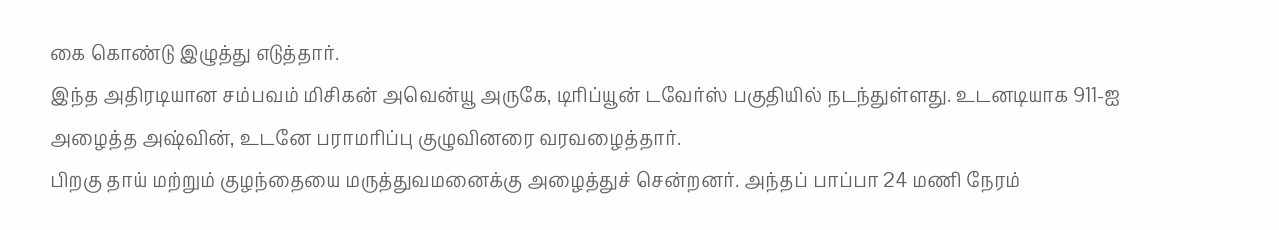கை கொண்டு இழுத்து எடுத்தார்.
இந்த அதிரடியான சம்பவம் மிசிகன் அவென்யூ அருகே, டிரிப்யூன் டவேர்ஸ் பகுதியில் நடந்துள்ளது. உடனடியாக 911-ஐ அழைத்த அஷ்வின், உடனே பராமரிப்பு குழுவினரை வரவழைத்தார்.
பிறகு தாய் மற்றும் குழந்தையை மருத்துவமனைக்கு அழைத்துச் சென்றனர். அந்தப் பாப்பா 24 மணி நேரம்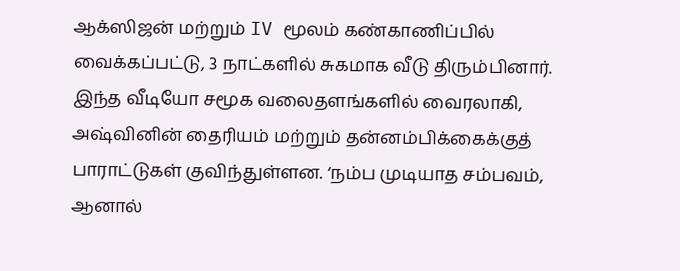ஆக்ஸிஜன் மற்றும் IV மூலம் கண்காணிப்பில் வைக்கப்பட்டு, 3 நாட்களில் சுகமாக வீடு திரும்பினார்.
இந்த வீடியோ சமூக வலைதளங்களில் வைரலாகி, அஷ்வினின் தைரியம் மற்றும் தன்னம்பிக்கைக்குத் பாராட்டுகள் குவிந்துள்ளன. ‘நம்ப முடியாத சம்பவம், ஆனால்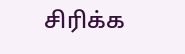சிரிக்க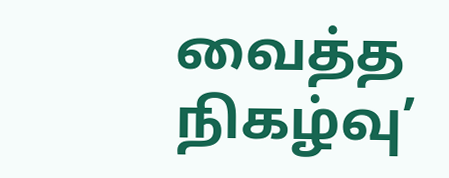வைத்த நிகழ்வு’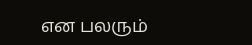என பலரும்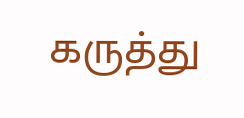கருத்து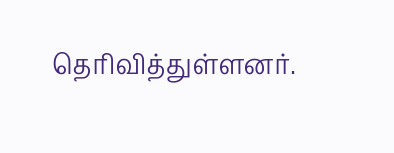தெரிவித்துள்ளனர்.